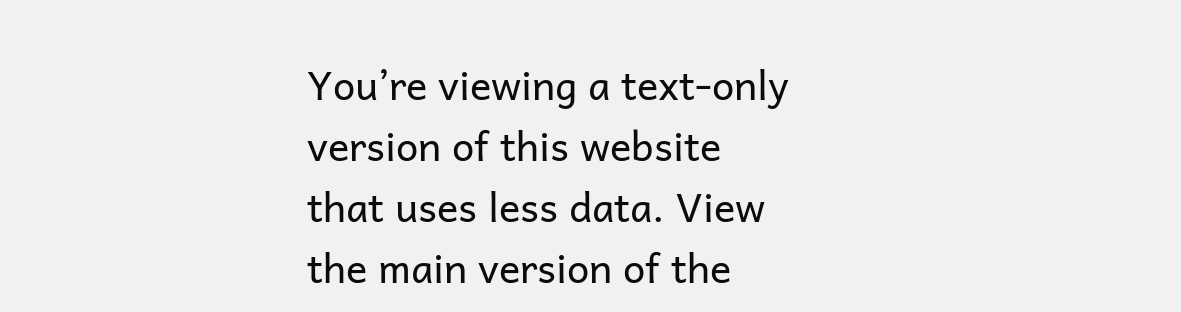You’re viewing a text-only version of this website that uses less data. View the main version of the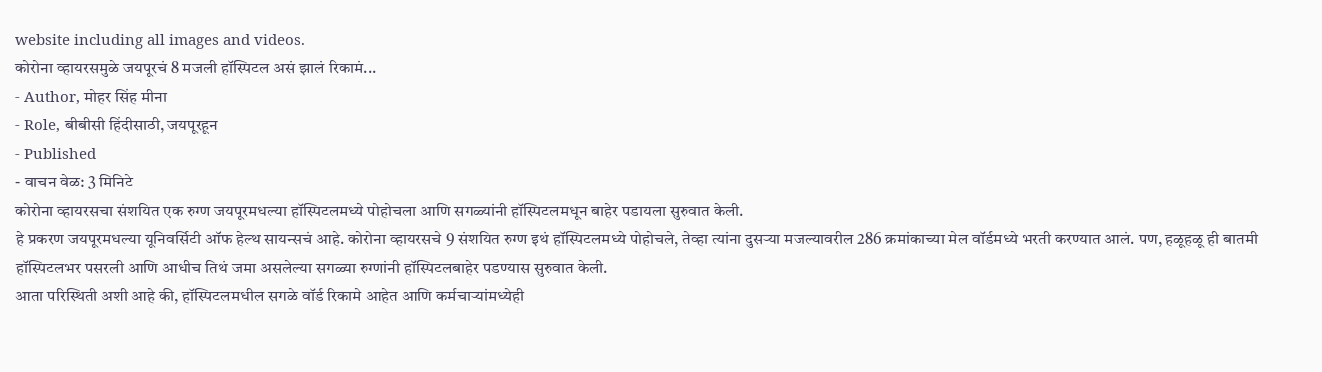website including all images and videos.
कोरोना व्हायरसमुळे जयपूरचं 8 मजली हॉस्पिटल असं झालं रिकामं...
- Author, मोहर सिंह मीना
- Role, बीबीसी हिंदीसाठी, जयपूरहून
- Published
- वाचन वेळ: 3 मिनिटे
कोरोना व्हायरसचा संशयित एक रुग्ण जयपूरमधल्या हॉस्पिटलमध्ये पोहोचला आणि सगळ्यांनी हॉस्पिटलमधून बाहेर पडायला सुरुवात केली.
हे प्रकरण जयपूरमधल्या यूनिवर्सिटी ऑफ हेल्थ सायन्सचं आहे. कोरोना व्हायरसचे 9 संशयित रुग्ण इथं हॉस्पिटलमध्ये पोहोचले, तेव्हा त्यांना दुसऱ्या मजल्यावरील 286 क्रमांकाच्या मेल वॉर्डमध्ये भरती करण्यात आलं. पण, हळूहळू ही बातमी हॉस्पिटलभर पसरली आणि आधीच तिथं जमा असलेल्या सगळ्या रुग्णांनी हॉस्पिटलबाहेर पडण्यास सुरुवात केली.
आता परिस्थिती अशी आहे की, हॉस्पिटलमधील सगळे वॉर्ड रिकामे आहेत आणि कर्मचाऱ्यांमध्येही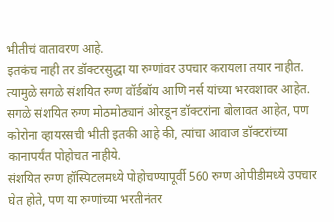भीतीचं वातावरण आहे.
इतकंच नाही तर डॉक्टरसुद्धा या रुग्णांवर उपचार करायला तयार नाहीत. त्यामुळे सगळे संशयित रुग्ण वॉर्डबॉय आणि नर्स यांच्या भरवशावर आहेत.
सगळे संशयित रुग्ण मोठमोठ्यानं ओरडून डॉक्टरांना बोलावत आहेत, पण कोरोना व्हायरसची भीती इतकी आहे की, त्यांचा आवाज डॉक्टरांच्या कानापर्यंत पोहोचत नाहीये.
संशयित रुग्ण हॉस्पिटलमध्ये पोहोचण्यापूर्वी 560 रुग्ण ओपीडीमध्ये उपचार घेत होते, पण या रुग्णांच्या भरतीनंतर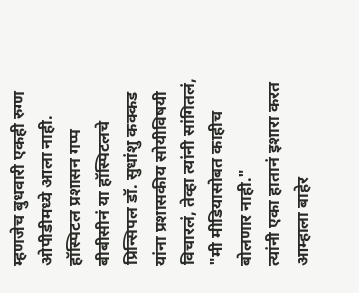म्हणजेच बुधवारी एकही रुग्ण ओपीडीमध्ये आला नाही.
हॉस्पिटल प्रशासन गप्प
बीबीसीनं या हॉस्पिटलचे प्रिन्सिपल डॉ. सुधांशु कक्कड यांना प्रशासकीय सोयीविषयी विचारलं, तेव्हा त्यांनी सांगितलं, "मी मीडियासोबत काहीच बोलणार नाही."
त्यांनी एका हातानं इशारा करत आम्हाला बाहेर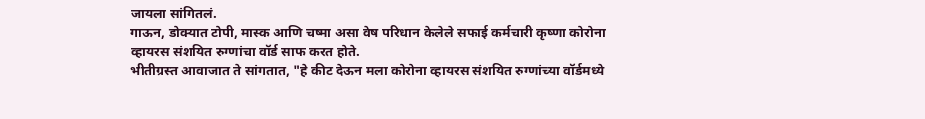जायला सांगितलं.
गाऊन, डोक्यात टोपी, मास्क आणि चष्मा असा वेष परिधान केलेले सफाई कर्मचारी कृष्णा कोरोना व्हायरस संशयित रुग्णांचा वॉर्ड साफ करत होते.
भीतीग्रस्त आवाजात ते सांगतात, "हे कीट देऊन मला कोरोना व्हायरस संशयित रुग्णांच्या वॉर्डमध्ये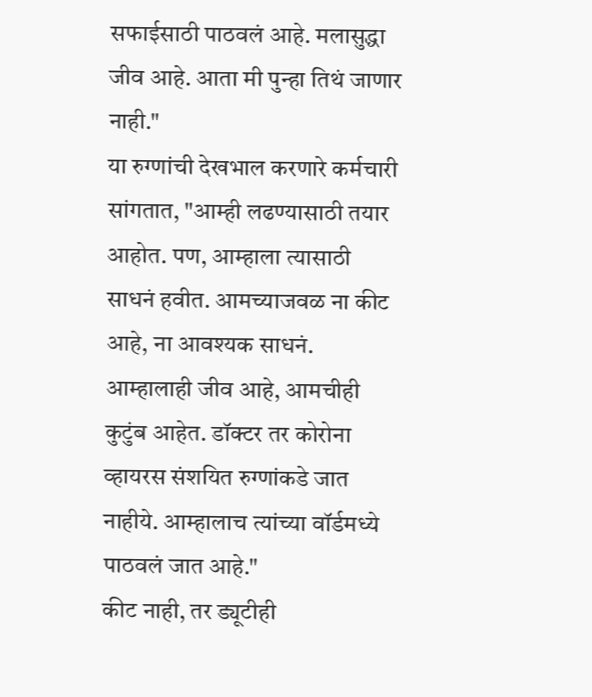सफाईसाठी पाठवलं आहे. मलासुद्धा जीव आहे. आता मी पुन्हा तिथं जाणार नाही."
या रुग्णांची देखभाल करणारे कर्मचारी सांगतात, "आम्ही लढण्यासाठी तयार आहोत. पण, आम्हाला त्यासाठी साधनं हवीत. आमच्याजवळ ना कीट आहे, ना आवश्यक साधनं. आम्हालाही जीव आहे, आमचीही कुटुंब आहेत. डॉक्टर तर कोरोना व्हायरस संशयित रुग्णांकडे जात नाहीये. आम्हालाच त्यांच्या वॉर्डमध्ये पाठवलं जात आहे."
कीट नाही, तर ड्यूटीही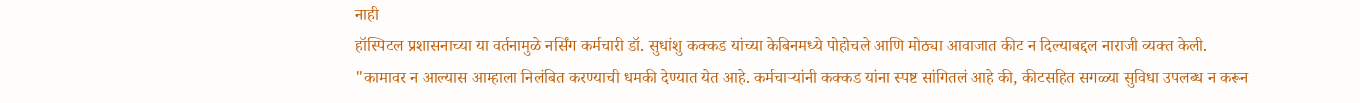नाही
हॉस्पिटल प्रशासनाच्या या वर्तनामुळे नर्सिंग कर्मचारी डॉ. सुधांशु कक्कड यांच्या केबिनमध्ये पोहोचले आणि मोठ्या आवाजात कीट न दिल्याबद्दल नाराजी व्यक्त केली.
"कामावर न आल्यास आम्हाला निलंबित करण्याची धमकी देण्यात येत आहे. कर्मचाऱ्यांनी कक्कड यांना स्पष्ट सांगितलं आहे की, कीटसहित सगळ्या सुविधा उपलब्ध न करून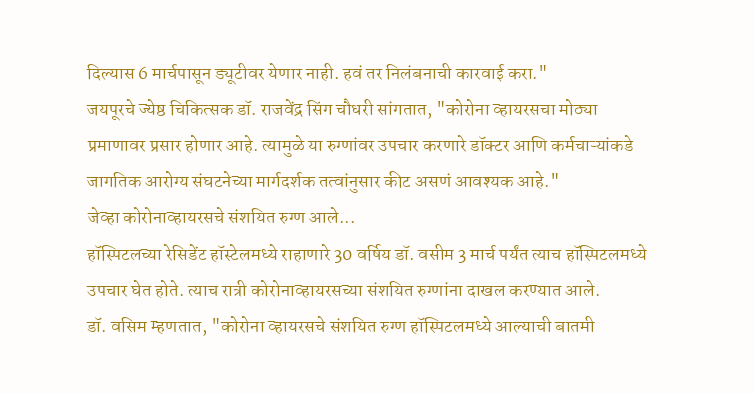दिल्यास 6 मार्चपासून ड्यूटीवर येणार नाही. हवं तर निलंबनाची कारवाई करा."
जयपूरचे ज्येष्ठ चिकित्सक डॉ. राजवेंद्र सिंग चौधरी सांगतात, "कोरोना व्हायरसचा मोठ्या प्रमाणावर प्रसार होणार आहे. त्यामुळे या रुग्णांवर उपचार करणारे डॉक्टर आणि कर्मचाऱ्यांकडे जागतिक आरोग्य संघटनेच्या मार्गदर्शक तत्वांनुसार कीट असणं आवश्यक आहे."
जेव्हा कोरोनाव्हायरसचे संशयित रुग्ण आले...
हॉस्पिटलच्या रेसिडेंट हॉस्टेलमध्ये राहाणारे 30 वर्षिय डॉ. वसीम 3 मार्च पर्यंत त्याच हॉस्पिटलमध्ये उपचार घेत होते. त्याच रात्री कोरोनाव्हायरसच्या संशयित रुग्णांना दाखल करण्यात आले.
डॉ. वसिम म्हणतात, "कोरोना व्हायरसचे संशयित रुग्ण हॉस्पिटलमध्ये आल्याची बातमी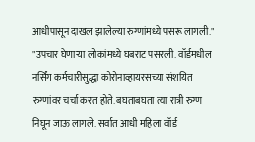आधीपासून दाखल झालेल्या रुग्णांमध्ये पसरू लागली."
"उपचार घेणाऱ्या लोकांमध्ये घबराट पसरली. वॉर्डमधील नर्सिंग कर्मचारीसुद्धा कोरोनाव्हायरसच्या संशयित रुग्णांवर चर्चा करत होते. बघताबघता त्या रात्री रुग्ण निघून जाऊ लागले. सर्वात आधी महिला वॉर्ड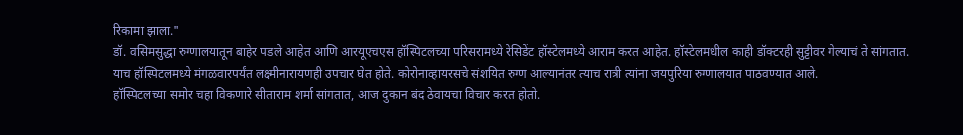रिकामा झाला."
डॉ. वसिमसुद्धा रुग्णालयातून बाहेर पडले आहेत आणि आरयूएचएस हॉस्पिटलच्या परिसरामध्ये रेसिडेंट हॉस्टेलमध्ये आराम करत आहेत. हॉस्टेलमधील काही डॉक्टरही सुट्टीवर गेल्याचं ते सांगतात.
याच हॉस्पिटलमध्ये मंगळवारपर्यंत लक्ष्मीनारायणही उपचार घेत होते. कोरोनाव्हायरसचे संशयित रुग्ण आल्यानंतर त्याच रात्री त्यांना जयपुरिया रुग्णालयात पाठवण्यात आले.
हॉस्पिटलच्या समोर चहा विकणारे सीताराम शर्मा सांगतात, आज दुकान बंद ठेवायचा विचार करत होतो.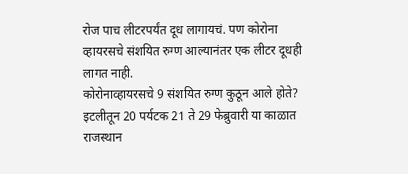रोज पाच लीटरपर्यंत दूध लागायचं. पण कोरोना व्हायरसचे संशयित रुग्ण आल्यानंतर एक लीटर दूधही लागत नाही.
कोरोनाव्हायरसचे 9 संशयित रुग्ण कुठून आले होते?
इटलीतून 20 पर्यटक 21 ते 29 फेब्रुवारी या काळात राजस्थान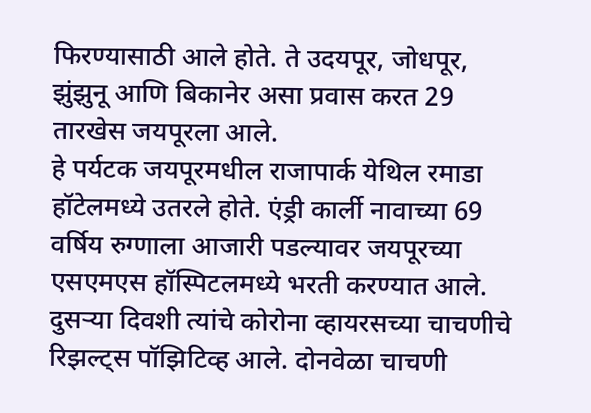फिरण्यासाठी आले होते. ते उदयपूर, जोधपूर, झुंझुनू आणि बिकानेर असा प्रवास करत 29 तारखेस जयपूरला आले.
हे पर्यटक जयपूरमधील राजापार्क येथिल रमाडा हॉटेलमध्ये उतरले होते. एंड्री कार्ली नावाच्या 69 वर्षिय रुग्णाला आजारी पडल्यावर जयपूरच्या एसएमएस हॉस्पिटलमध्ये भरती करण्यात आले. दुसऱ्या दिवशी त्यांचे कोरोना व्हायरसच्या चाचणीचे रिझल्ट्स पॉझिटिव्ह आले. दोनवेळा चाचणी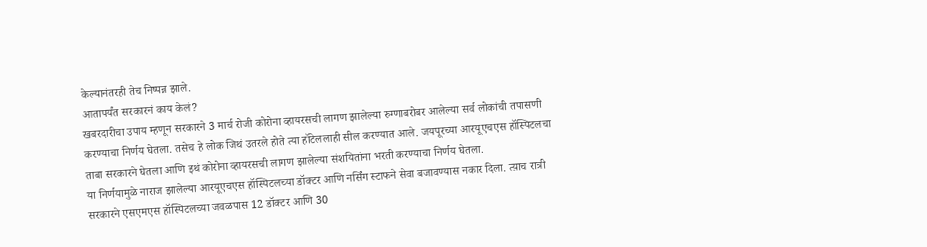केल्यानंतरही तेच निष्पन्न झाले.
आतापर्यंत सरकारनं काय केलं?
खबरदारीचा उपाय म्हणून सरकारने 3 मार्च रोजी कोरोना व्हायरसची लागण झालेल्या रुग्णाबरोबर आलेल्या सर्व लोकांची तपासणी करण्याचा निर्णय घेतला. तसेच हे लोक जिथं उतरले होते त्या हॉटेललाही सील करण्यात आले. जयपूरच्या आरयूएचएस हॉस्पिटलचा ताबा सरकारने घेतला आणि इथं कोरोना व्हायरसची लागण झालेल्या संशयितांना भरती करण्याचा निर्णय घेतला.
या निर्णयामुळे नाराज झालेल्या आरयूएचएस हॉस्पिटलच्या डॉक्टर आणि नर्सिंग स्टाफने सेवा बजावण्यास नकार दिला. त्य़ाच रात्री सरकारने एसएमएस हॉस्पिटलच्या जवळपास 12 डॉक्टर आणि 30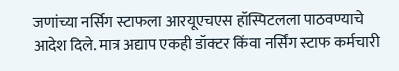जणांच्या नर्सिग स्टाफला आरयूएचएस हॉस्पिटलला पाठवण्याचे आदेश दिले. मात्र अद्याप एकही डॉक्टर किंवा नर्सिंग स्टाफ कर्मचारी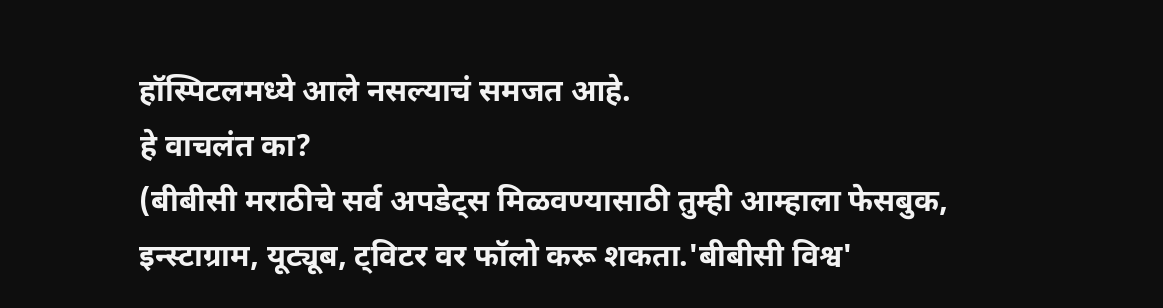हॉस्पिटलमध्ये आले नसल्याचं समजत आहे.
हे वाचलंत का?
(बीबीसी मराठीचे सर्व अपडेट्स मिळवण्यासाठी तुम्ही आम्हाला फेसबुक, इन्स्टाग्राम, यूट्यूब, ट्विटर वर फॉलो करू शकता.'बीबीसी विश्व'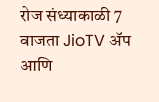रोज संध्याकाळी 7 वाजता JioTV ॲप आणि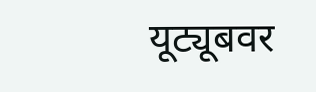यूट्यूबवर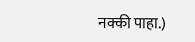नक्की पाहा.)